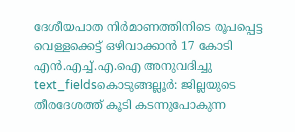ദേശീയപാത നിർമാണത്തിനിടെ രൂപപ്പെട്ട വെള്ളക്കെട്ട് ഒഴിവാക്കാൻ 17 കോടി എൻ.എച്ച്.എ.ഐ അനുവദിച്ചു
text_fieldsകൊടുങ്ങല്ലൂർ: ജില്ലയുടെ തീരദേശത്ത് കൂടി കടന്നുപോകുന്ന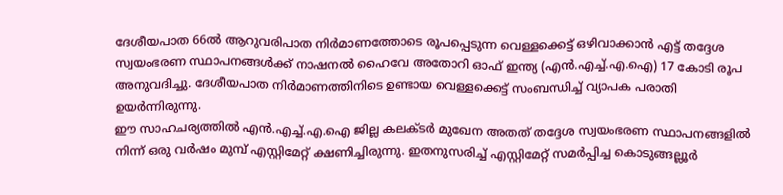ദേശീയപാത 66ൽ ആറുവരിപാത നിർമാണത്തോടെ രൂപപ്പെടുന്ന വെള്ളക്കെട്ട് ഒഴിവാക്കാൻ എട്ട് തദ്ദേശ സ്വയംഭരണ സ്ഥാപനങ്ങൾക്ക് നാഷനൽ ഹൈവേ അതോറി ഓഫ് ഇന്ത്യ (എൻ.എച്ച്.എ.ഐ) 17 കോടി രൂപ അനുവദിച്ചു. ദേശീയപാത നിർമാണത്തിനിടെ ഉണ്ടായ വെള്ളക്കെട്ട് സംബന്ധിച്ച് വ്യാപക പരാതി ഉയർന്നിരുന്നു.
ഈ സാഹചര്യത്തിൽ എൻ.എച്ച്.എ.ഐ ജില്ല കലക്ടർ മുഖേന അതത് തദ്ദേശ സ്വയംഭരണ സ്ഥാപനങ്ങളിൽ നിന്ന് ഒരു വർഷം മുമ്പ് എസ്റ്റിമേറ്റ് ക്ഷണിച്ചിരുന്നു. ഇതനുസരിച്ച് എസ്റ്റിമേറ്റ് സമർപ്പിച്ച കൊടുങ്ങല്ലൂർ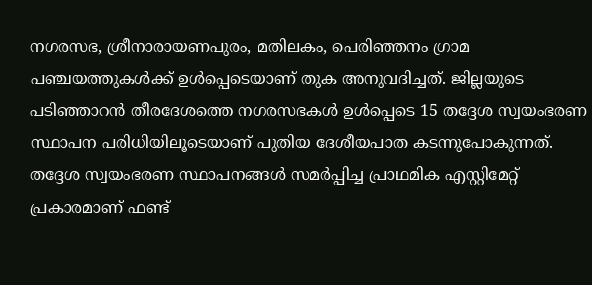നഗരസഭ, ശ്രീനാരായണപുരം, മതിലകം, പെരിഞ്ഞനം ഗ്രാമ പഞ്ചയത്തുകൾക്ക് ഉൾപ്പെടെയാണ് തുക അനുവദിച്ചത്. ജില്ലയുടെ പടിഞ്ഞാറൻ തീരദേശത്തെ നഗരസഭകൾ ഉൾപ്പെടെ 15 തദ്ദേശ സ്വയംഭരണ സ്ഥാപന പരിധിയിലൂടെയാണ് പുതിയ ദേശീയപാത കടന്നുപോകുന്നത്. തദ്ദേശ സ്വയംഭരണ സ്ഥാപനങ്ങൾ സമർപ്പിച്ച പ്രാഥമിക എസ്റ്റിമേറ്റ് പ്രകാരമാണ് ഫണ്ട്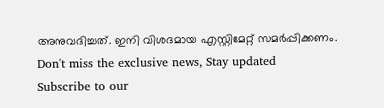അനുവദിച്ചത്. ഇനി വിശദമായ എസ്റ്റിമേറ്റ് സമർപ്പിക്കണം.
Don't miss the exclusive news, Stay updated
Subscribe to our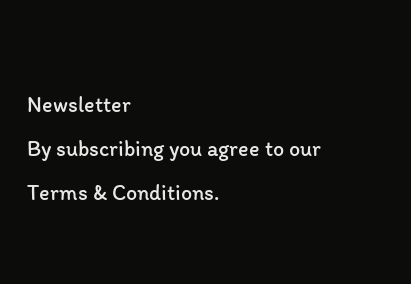Newsletter
By subscribing you agree to our Terms & Conditions.